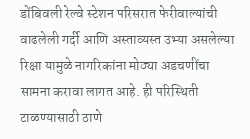डोंबिवली रेल्वे स्टेशन परिसरात फेरीवाल्यांची वाढलेली गर्दी आणि अस्ताव्यस्त उभ्या असलेल्या रिक्षा यामुळे नागरिकांना मोठ्या अडचणींचा सामना करावा लागत आहे. ही परिस्थिती टाळण्यासाठी ठाणे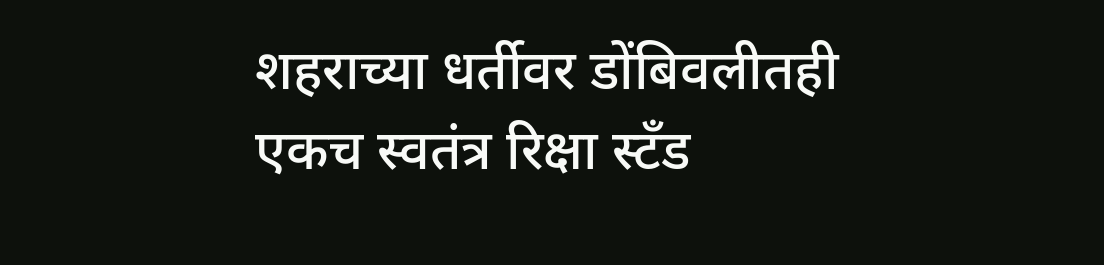शहराच्या धर्तीवर डोंबिवलीतही एकच स्वतंत्र रिक्षा स्टँड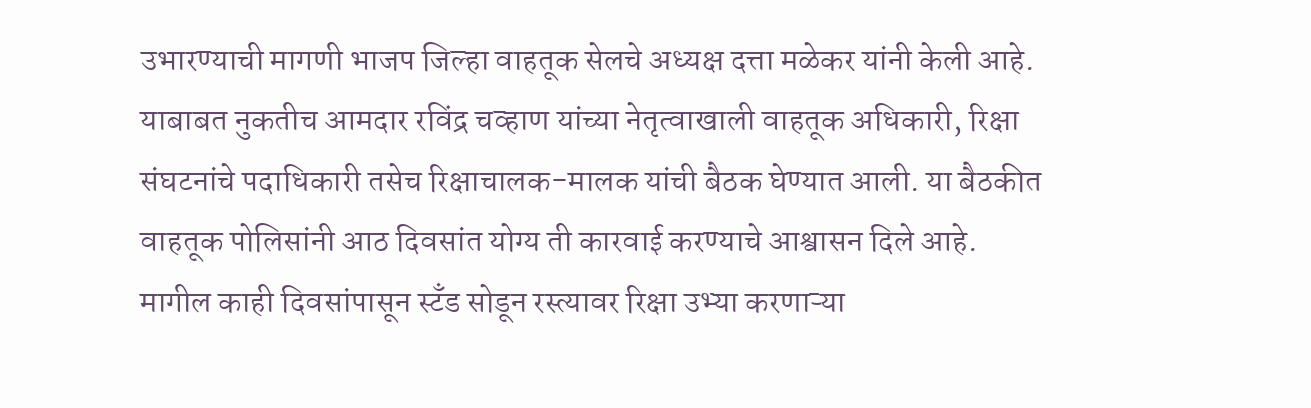उभारण्याची मागणी भाजप जिल्हा वाहतूक सेलचे अध्यक्ष दत्ता मळेकर यांनी केली आहे. याबाबत नुकतीच आमदार रविंद्र चव्हाण यांच्या नेतृत्वाखाली वाहतूक अधिकारी, रिक्षा संघटनांचे पदाधिकारी तसेच रिक्षाचालक-मालक यांची बैठक घेण्यात आली. या बैठकीत वाहतूक पोलिसांनी आठ दिवसांत योग्य ती कारवाई करण्याचे आश्वासन दिले आहे.
मागील काही दिवसांपासून स्टँड सोडून रस्त्यावर रिक्षा उभ्या करणाऱ्या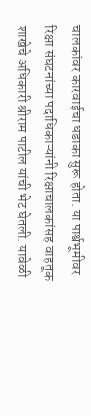चालकांवर कारवाईचा धडाका सुरू होता. या पार्श्वभूमीवर रिक्षा संघटनांच्या पदाधिकाऱ्यांनी रिक्षाचालकांसह वाहतूक शाखेचे अधिकारी श्रीराम पाटील यांची भेट घेतली. यावेळी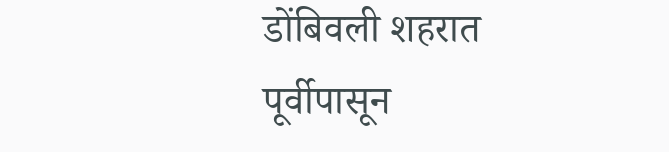डोंबिवली शहरात पूर्वीपासून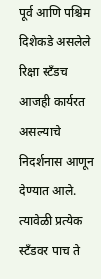पूर्व आणि पश्चिम दिशेकडे असलेले रिक्षा स्टँडच आजही कार्यरत असल्याचे निदर्शनास आणून देण्यात आले. त्यावेळी प्रत्येक स्टँडवर पाच ते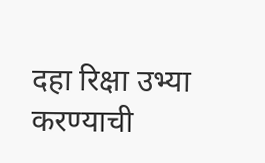दहा रिक्षा उभ्या करण्याची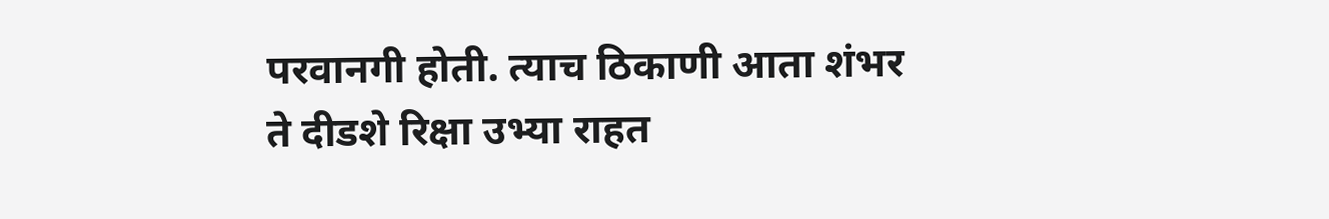परवानगी होती. त्याच ठिकाणी आता शंभर ते दीडशे रिक्षा उभ्या राहत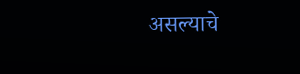असल्याचे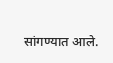सांगण्यात आले.